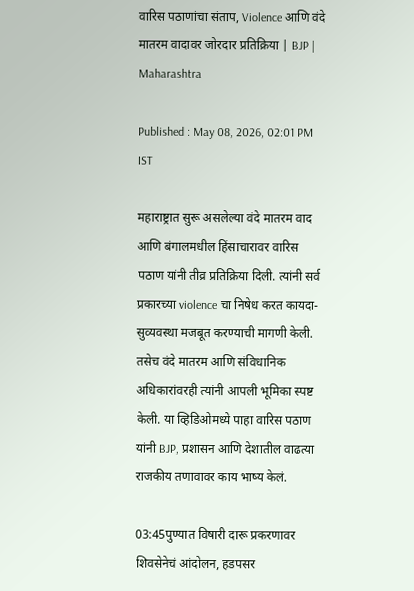वारिस पठाणांचा संताप, Violence आणि वंदे मातरम वादावर जोरदार प्रतिक्रिया | BJP | Maharashtra

Published : May 08, 2026, 02:01 PM IST

महाराष्ट्रात सुरू असलेल्या वंदे मातरम वाद आणि बंगालमधील हिंसाचारावर वारिस पठाण यांनी तीव्र प्रतिक्रिया दिली. त्यांनी सर्व प्रकारच्या violence चा निषेध करत कायदा-सुव्यवस्था मजबूत करण्याची मागणी केली. तसेच वंदे मातरम आणि संविधानिक अधिकारांवरही त्यांनी आपली भूमिका स्पष्ट केली. या व्हिडिओमध्ये पाहा वारिस पठाण यांनी BJP, प्रशासन आणि देशातील वाढत्या राजकीय तणावावर काय भाष्य केलं.

03:45पुण्यात विषारी दारू प्रकरणावर शिवसेनेचं आंदोलन, हडपसर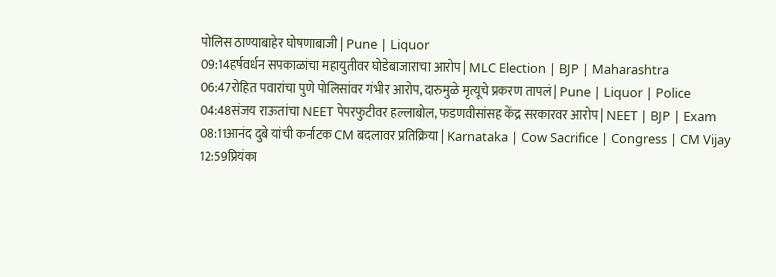पोलिस ठाण्याबाहेर घोषणाबाजी | Pune | Liquor
09:14हर्षवर्धन सपकाळांचा महायुतीवर घोडेबाजाराचा आरोप | MLC Election | BJP | Maharashtra
06:47रोहित पवारांचा पुणे पोलिसांवर गंभीर आरोप, दारुमुळे मृत्यूचे प्रकरण तापलं | Pune | Liquor | Police
04:48संजय राऊतांचा NEET पेपरफुटीवर हल्लाबोल, फडणवीसांसह केंद्र सरकारवर आरोप | NEET | BJP | Exam
08:11आनंद दुबे यांची कर्नाटक CM बदलावर प्रतिक्रिया | Karnataka | Cow Sacrifice | Congress | CM Vijay
12:59प्रियंका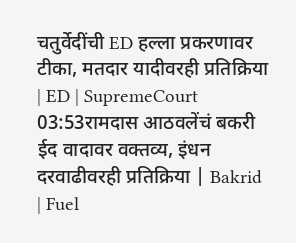चतुर्वेदींची ED हल्ला प्रकरणावर टीका, मतदार यादीवरही प्रतिक्रिया | ED | SupremeCourt
03:53रामदास आठवलेंचं बकरी ईद वादावर वक्तव्य, इंधन दरवाढीवरही प्रतिक्रिया | Bakrid | Fuel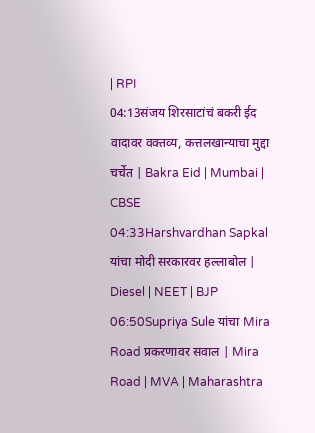| RPI
04:13संजय शिरसाटांचं बकरी ईद वादावर वक्तव्य, कत्तलखान्याचा मुद्दा चर्चेत | Bakra Eid | Mumbai | CBSE
04:33Harshvardhan Sapkal यांचा मोदी सरकारवर हल्लाबोल | Diesel | NEET | BJP
06:50Supriya Sule यांचा Mira Road प्रकरणावर सवाल | Mira Road | MVA | Maharashtra